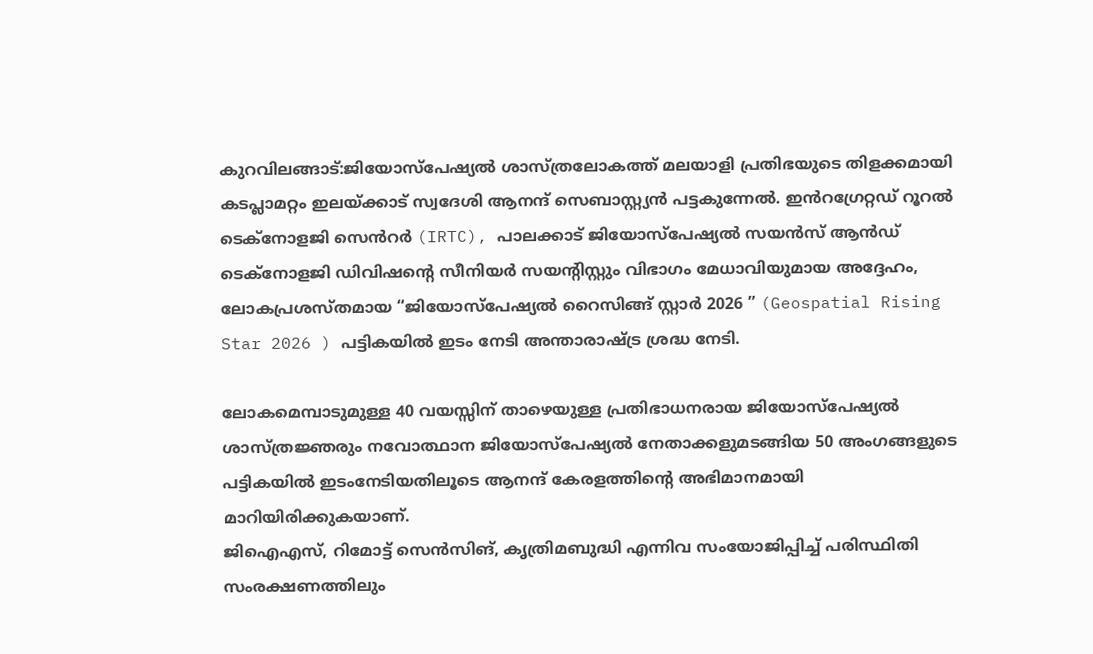കുറവിലങ്ങാട്:ജിയോസ്പേഷ്യൽ ശാസ്ത്രലോകത്ത് മലയാളി പ്രതിഭയുടെ തിളക്കമായി കടപ്ലാമറ്റം ഇലയ്ക്കാട് സ്വദേശി ആനന്ദ് സെബാസ്റ്റ്യൻ പട്ടകുന്നേൽ. ഇൻറഗ്രേറ്റഡ് റൂറൽ ടെക്നോളജി സെൻറർ (IRTC), പാലക്കാട് ജിയോസ്പേഷ്യൽ സയൻസ് ആൻഡ് ടെക്നോളജി ഡിവിഷന്റെ സീനിയർ സയന്റിസ്റ്റും വിഭാഗം മേധാവിയുമായ അദ്ദേഹം, ലോകപ്രശസ്തമായ “ജിയോസ്പേഷ്യൽ റൈസിങ്ങ് സ്റ്റാർ 2026 ” (Geospatial Rising Star 2026 ) പട്ടികയിൽ ഇടം നേടി അന്താരാഷ്ട്ര ശ്രദ്ധ നേടി.

ലോകമെമ്പാടുമുള്ള 40 വയസ്സിന് താഴെയുള്ള പ്രതിഭാധനരായ ജിയോസ്പേഷ്യൽ ശാസ്ത്രജ്ഞരും നവോത്ഥാന ജിയോസ്പേഷ്യൽ നേതാക്കളുമടങ്ങിയ 50 അംഗങ്ങളുടെ പട്ടികയിൽ ഇടംനേടിയതിലൂടെ ആനന്ദ് കേരളത്തിന്റെ അഭിമാനമായി മാറിയിരിക്കുകയാണ്.
ജിഐഎസ്, റിമോട്ട് സെൻസിങ്, കൃത്രിമബുദ്ധി എന്നിവ സംയോജിപ്പിച്ച് പരിസ്ഥിതി സംരക്ഷണത്തിലും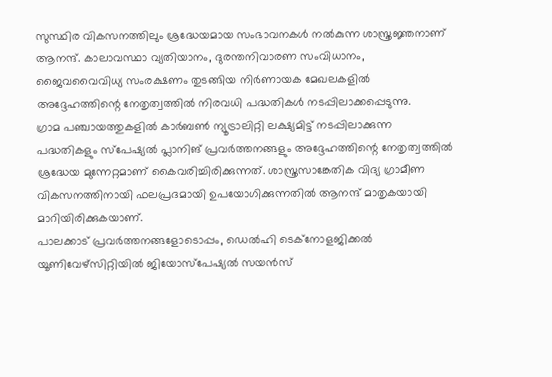സുസ്ഥിര വികസനത്തിലും ശ്രദ്ധേയമായ സംഭാവനകൾ നൽകുന്ന ശാസ്ത്രജ്ഞനാണ് ആനന്ദ്. കാലാവസ്ഥാ വ്യതിയാനം, ദുരന്തനിവാരണ സംവിധാനം, ജൈവവൈവിധ്യ സംരക്ഷണം തുടങ്ങിയ നിർണായക മേഖലകളിൽ അദ്ദേഹത്തിന്റെ നേതൃത്വത്തിൽ നിരവധി പദ്ധതികൾ നടപ്പിലാക്കപ്പെടുന്നു.
ഗ്രാമ പഞ്ചായത്തുകളിൽ കാർബൺ ന്യൂട്രാലിറ്റി ലക്ഷ്യമിട്ട് നടപ്പിലാക്കുന്ന പദ്ധതികളും സ്പേഷ്യൽ പ്ലാനിങ് പ്രവർത്തനങ്ങളും അദ്ദേഹത്തിന്റെ നേതൃത്വത്തിൽ ശ്രദ്ധേയ മുന്നേറ്റമാണ് കൈവരിച്ചിരിക്കുന്നത്. ശാസ്ത്രസാങ്കേതിക വിദ്യ ഗ്രാമീണ വികസനത്തിനായി ഫലപ്രദമായി ഉപയോഗിക്കുന്നതിൽ ആനന്ദ് മാതൃകയായി മാറിയിരിക്കുകയാണ്.
പാലക്കാട് പ്രവർത്തനങ്ങളോടൊപ്പം, ഡെൽഹി ടെക്നോളജിക്കൽ യൂണിവേഴ്സിറ്റിയിൽ ജിയോസ്പേഷ്യൽ സയൻസ്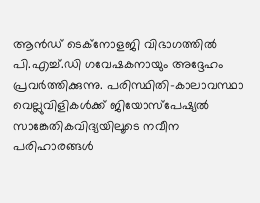ആൻഡ് ടെക്നോളജി വിഭാഗത്തിൽ പി.എച്ച്.ഡി ഗവേഷകനായും അദ്ദേഹം പ്രവർത്തിക്കുന്നു. പരിസ്ഥിതി–കാലാവസ്ഥാ വെല്ലുവിളികൾക്ക് ജിയോസ്പേഷ്യൽ സാങ്കേതികവിദ്യയിലൂടെ നവീന പരിഹാരങ്ങൾ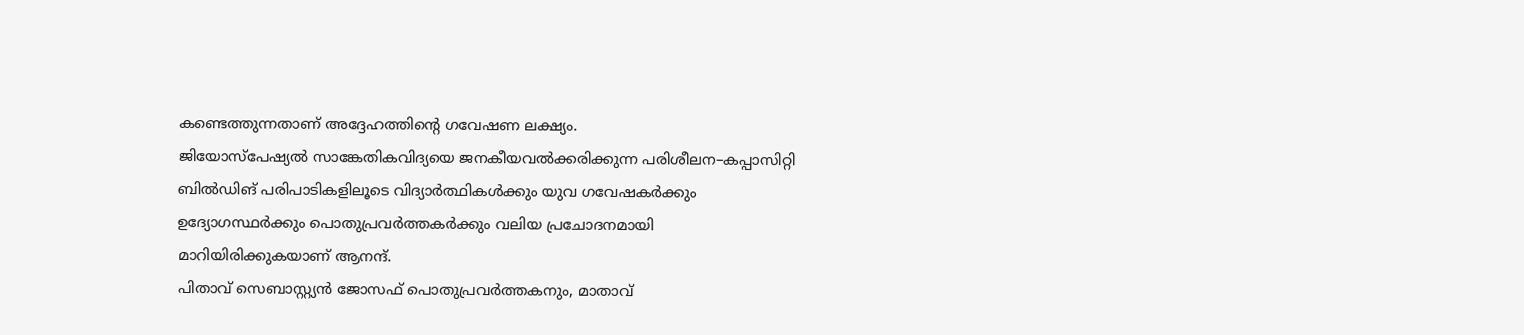കണ്ടെത്തുന്നതാണ് അദ്ദേഹത്തിന്റെ ഗവേഷണ ലക്ഷ്യം.
ജിയോസ്പേഷ്യൽ സാങ്കേതികവിദ്യയെ ജനകീയവൽക്കരിക്കുന്ന പരിശീലന–കപ്പാസിറ്റി ബിൽഡിങ് പരിപാടികളിലൂടെ വിദ്യാർത്ഥികൾക്കും യുവ ഗവേഷകർക്കും ഉദ്യോഗസ്ഥർക്കും പൊതുപ്രവർത്തകർക്കും വലിയ പ്രചോദനമായി മാറിയിരിക്കുകയാണ് ആനന്ദ്.
പിതാവ് സെബാസ്റ്റ്യൻ ജോസഫ് പൊതുപ്രവർത്തകനും, മാതാവ്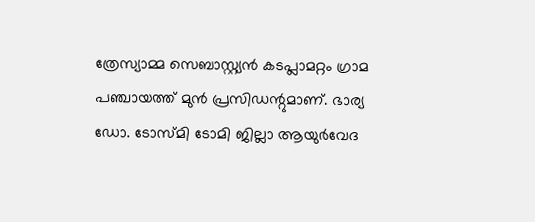ത്രേസ്യാമ്മ സെബാസ്റ്റ്യൻ കടപ്ലാമറ്റം ഗ്രാമ പഞ്ചായത്ത് മുൻ പ്രസിഡന്റുമാണ്. ഭാര്യ ഡോ. ടോസ്മി ടോമി ജില്ലാ ആയുർവേദ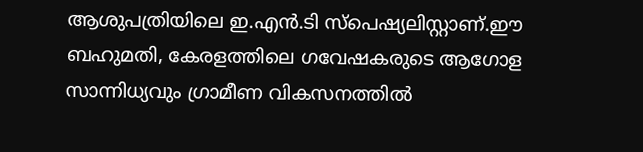ആശുപത്രിയിലെ ഇ.എൻ.ടി സ്പെഷ്യലിസ്റ്റാണ്.ഈ ബഹുമതി, കേരളത്തിലെ ഗവേഷകരുടെ ആഗോള സാന്നിധ്യവും ഗ്രാമീണ വികസനത്തിൽ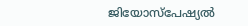ജിയോസ്പേഷ്യൽ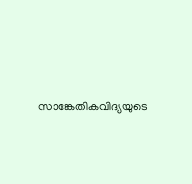സാങ്കേതികവിദ്യയുടെ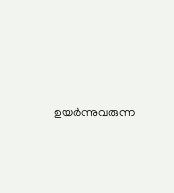ഉയർന്നുവരുന്ന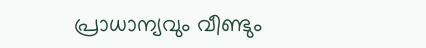പ്രാധാന്യവും വീണ്ടും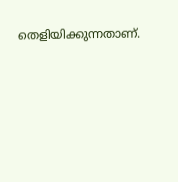തെളിയിക്കുന്നതാണ്.